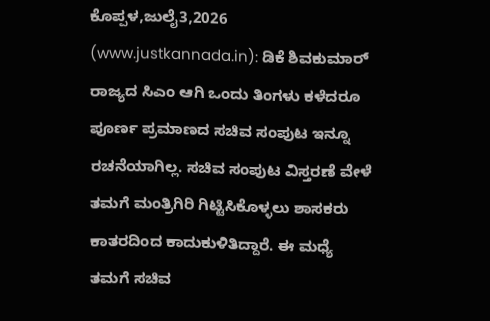ಕೊಪ್ಪಳ,ಜುಲೈ3,2026 (www.justkannada.in): ಡಿಕೆ ಶಿವಕುಮಾರ್ ರಾಜ್ಯದ ಸಿಎಂ ಆಗಿ ಒಂದು ತಿಂಗಳು ಕಳೆದರೂ ಪೂರ್ಣ ಪ್ರಮಾಣದ ಸಚಿವ ಸಂಪುಟ ಇನ್ನೂ ರಚನೆಯಾಗಿಲ್ಲ. ಸಚಿವ ಸಂಪುಟ ವಿಸ್ತರಣೆ ವೇಳೆ ತಮಗೆ ಮಂತ್ರಿಗಿರಿ ಗಿಟ್ಟಿಸಿಕೊಳ್ಳಲು ಶಾಸಕರು ಕಾತರದಿಂದ ಕಾದುಕುಳಿತಿದ್ದಾರೆ. ಈ ಮಧ್ಯೆ ತಮಗೆ ಸಚಿವ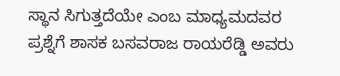ಸ್ಥಾನ ಸಿಗುತ್ತದೆಯೇ ಎಂಬ ಮಾಧ್ಯಮದವರ ಪ್ರಶ್ನೆಗೆ ಶಾಸಕ ಬಸವರಾಜ ರಾಯರೆಡ್ಡಿ ಅವರು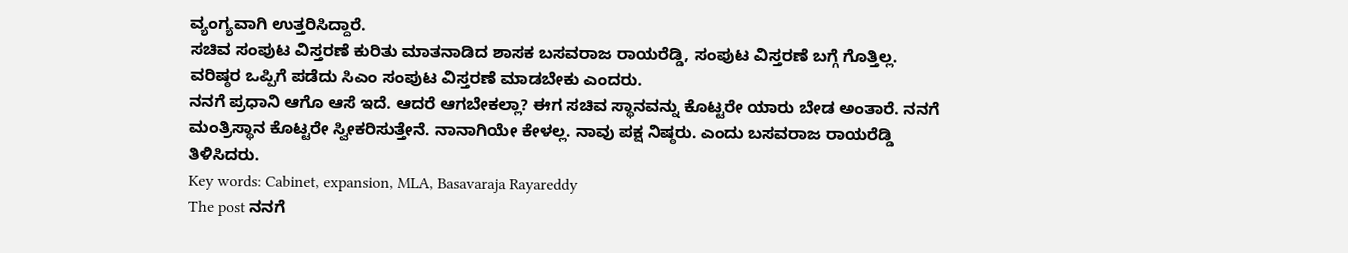ವ್ಯಂಗ್ಯವಾಗಿ ಉತ್ತರಿಸಿದ್ದಾರೆ.
ಸಚಿವ ಸಂಪುಟ ವಿಸ್ತರಣೆ ಕುರಿತು ಮಾತನಾಡಿದ ಶಾಸಕ ಬಸವರಾಜ ರಾಯರೆಡ್ಡಿ, ಸಂಪುಟ ವಿಸ್ತರಣೆ ಬಗ್ಗೆ ಗೊತ್ತಿಲ್ಲ. ವರಿಷ್ಠರ ಒಪ್ಪಿಗೆ ಪಡೆದು ಸಿಎಂ ಸಂಪುಟ ವಿಸ್ತರಣೆ ಮಾಡಬೇಕು ಎಂದರು.
ನನಗೆ ಪ್ರಧಾನಿ ಆಗೊ ಆಸೆ ಇದೆ. ಆದರೆ ಆಗಬೇಕಲ್ಲಾ? ಈಗ ಸಚಿವ ಸ್ಥಾನವನ್ನು ಕೊಟ್ಟರೇ ಯಾರು ಬೇಡ ಅಂತಾರೆ. ನನಗೆ ಮಂತ್ರಿಸ್ಥಾನ ಕೊಟ್ಟರೇ ಸ್ವೀಕರಿಸುತ್ತೇನೆ. ನಾನಾಗಿಯೇ ಕೇಳಲ್ಲ. ನಾವು ಪಕ್ಷ ನಿಷ್ಠರು. ಎಂದು ಬಸವರಾಜ ರಾಯರೆಡ್ಡಿ ತಿಳಿಸಿದರು.
Key words: Cabinet, expansion, MLA, Basavaraja Rayareddy
The post ನನಗೆ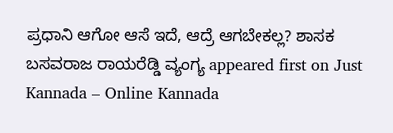ಪ್ರಧಾನಿ ಆಗೋ ಆಸೆ ಇದೆ, ಆದ್ರೆ ಆಗಬೇಕಲ್ಲ? ಶಾಸಕ ಬಸವರಾಜ ರಾಯರೆಡ್ಡಿ ವ್ಯಂಗ್ಯ appeared first on Just Kannada – Online Kannada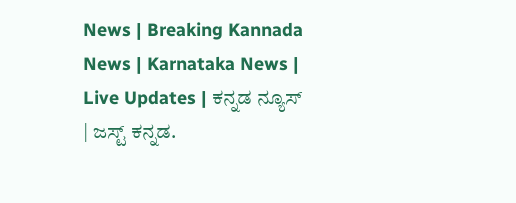News | Breaking Kannada News | Karnataka News | Live Updates | ಕನ್ನಡ ನ್ಯೂಸ್ | ಜಸ್ಟ್ ಕನ್ನಡ.